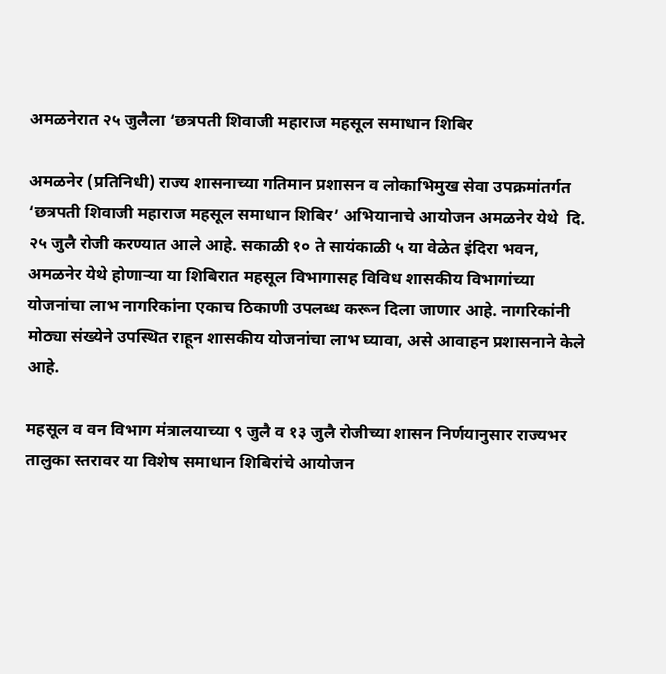अमळनेरात २५ जुलैला ‘छत्रपती शिवाजी महाराज महसूल समाधान शिबिर

अमळनेर (प्रतिनिधी) राज्य शासनाच्या गतिमान प्रशासन व लोकाभिमुख सेवा उपक्रमांतर्गत ‘छत्रपती शिवाजी महाराज महसूल समाधान शिबिर’ अभियानाचे आयोजन अमळनेर येथे  दि. २५ जुलै रोजी करण्यात आले आहे. सकाळी १० ते सायंकाळी ५ या वेळेत इंदिरा भवन, अमळनेर येथे होणाऱ्या या शिबिरात महसूल विभागासह विविध शासकीय विभागांच्या योजनांचा लाभ नागरिकांना एकाच ठिकाणी उपलब्ध करून दिला जाणार आहे. नागरिकांनी मोठ्या संख्येने उपस्थित राहून शासकीय योजनांचा लाभ घ्यावा, असे आवाहन प्रशासनाने केले आहे.

महसूल व वन विभाग मंत्रालयाच्या ९ जुलै व १३ जुलै रोजीच्या शासन निर्णयानुसार राज्यभर तालुका स्तरावर या विशेष समाधान शिबिरांचे आयोजन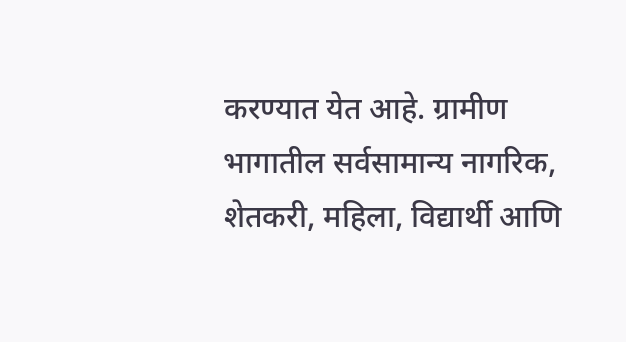करण्यात येत आहे. ग्रामीण भागातील सर्वसामान्य नागरिक, शेतकरी, महिला, विद्यार्थी आणि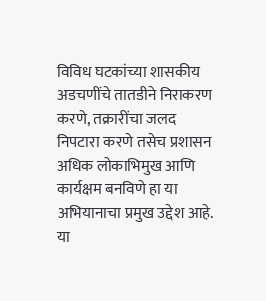विविध घटकांच्या शासकीय अडचणींचे तातडीने निराकरण करणे, तक्रारींचा जलद निपटारा करणे तसेच प्रशासन अधिक लोकाभिमुख आणि कार्यक्षम बनविणे हा या अभियानाचा प्रमुख उद्देश आहे. या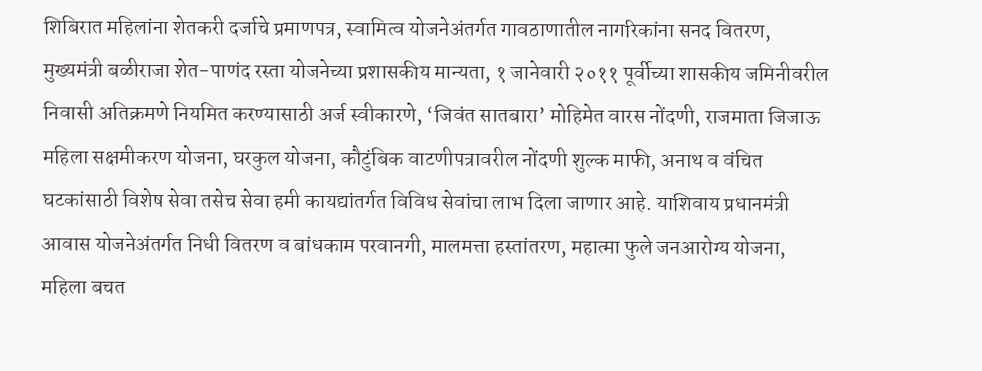शिबिरात महिलांना शेतकरी दर्जाचे प्रमाणपत्र, स्वामित्व योजनेअंतर्गत गावठाणातील नागरिकांना सनद वितरण, मुख्यमंत्री बळीराजा शेत-पाणंद रस्ता योजनेच्या प्रशासकीय मान्यता, १ जानेवारी २०११ पूर्वीच्या शासकीय जमिनीवरील निवासी अतिक्रमणे नियमित करण्यासाठी अर्ज स्वीकारणे, ‘जिवंत सातबारा’ मोहिमेत वारस नोंदणी, राजमाता जिजाऊ महिला सक्षमीकरण योजना, घरकुल योजना, कौटुंबिक वाटणीपत्रावरील नोंदणी शुल्क माफी, अनाथ व वंचित घटकांसाठी विशेष सेवा तसेच सेवा हमी कायद्यांतर्गत विविध सेवांचा लाभ दिला जाणार आहे. याशिवाय प्रधानमंत्री आवास योजनेअंतर्गत निधी वितरण व बांधकाम परवानगी, मालमत्ता हस्तांतरण, महात्मा फुले जनआरोग्य योजना, महिला बचत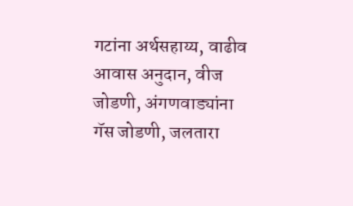गटांना अर्थसहाय्य, वाढीव आवास अनुदान, वीज जोडणी, अंगणवाड्यांना गॅस जोडणी, जलतारा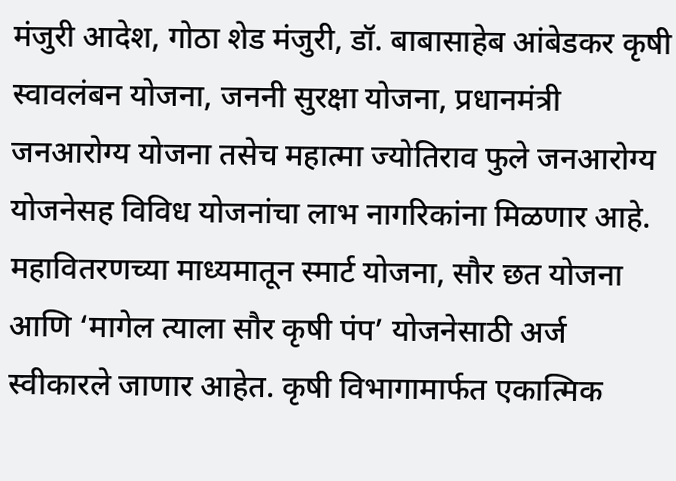मंजुरी आदेश, गोठा शेड मंजुरी, डॉ. बाबासाहेब आंबेडकर कृषी स्वावलंबन योजना, जननी सुरक्षा योजना, प्रधानमंत्री जनआरोग्य योजना तसेच महात्मा ज्योतिराव फुले जनआरोग्य योजनेसह विविध योजनांचा लाभ नागरिकांना मिळणार आहे. महावितरणच्या माध्यमातून स्मार्ट योजना, सौर छत योजना आणि ‘मागेल त्याला सौर कृषी पंप’ योजनेसाठी अर्ज स्वीकारले जाणार आहेत. कृषी विभागामार्फत एकात्मिक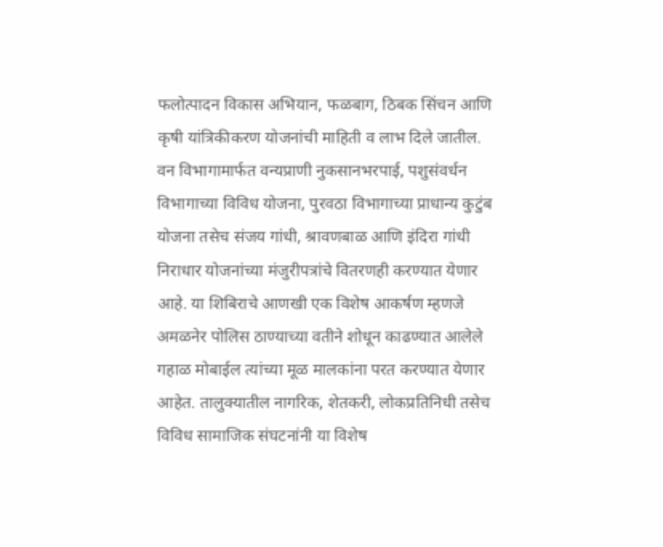फलोत्पादन विकास अभियान, फळबाग, ठिबक सिंचन आणि कृषी यांत्रिकीकरण योजनांची माहिती व लाभ दिले जातील. वन विभागामार्फत वन्यप्राणी नुकसानभरपाई, पशुसंवर्धन विभागाच्या विविध योजना, पुरवठा विभागाच्या प्राधान्य कुटुंब योजना तसेच संजय गांधी, श्रावणबाळ आणि इंदिरा गांधी निराधार योजनांच्या मंजुरीपत्रांचे वितरणही करण्यात येणार आहे. या शिबिराचे आणखी एक विशेष आकर्षण म्हणजे अमळनेर पोलिस ठाण्याच्या वतीने शोधून काढण्यात आलेले गहाळ मोबाईल त्यांच्या मूळ मालकांना परत करण्यात येणार आहेत. तालुक्यातील नागरिक, शेतकरी, लोकप्रतिनिधी तसेच विविध सामाजिक संघटनांनी या विशेष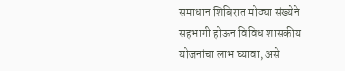समाधान शिबिरात मोठ्या संख्येने सहभागी होऊन विविध शासकीय योजनांचा लाभ घ्यावा, असे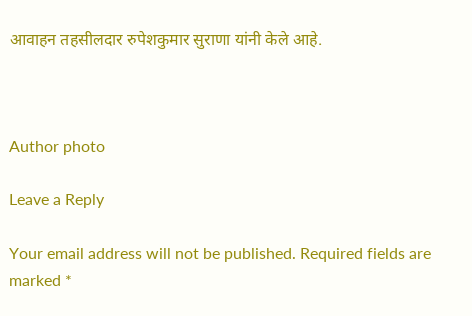आवाहन तहसीलदार रुपेशकुमार सुराणा यांनी केले आहे.



Author photo

Leave a Reply

Your email address will not be published. Required fields are marked *